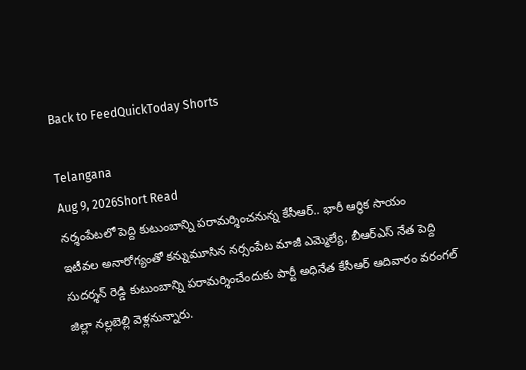Back to FeedQuickToday Shorts

Telangana
Aug 9, 2026Short Read
నర్శంపేటలో పెద్ది కుటుంబాన్ని పరామర్శించనున్న కేసీఆర్.. భారీ ఆర్థిక సాయం
ఇటీవల అనారోగ్యంతో కన్నుమూసిన నర్సంపేట మాజీ ఎమ్మెల్యే, బీఆర్ఎస్ నేత పెద్ది సుదర్శన్ రెడ్డి కుటుంబాన్ని పరామర్శించేందుకు పార్టీ అధినేత కేసీఆర్ ఆదివారం వరంగల్ జిల్లా నల్లబెల్లి వెళ్లనున్నారు.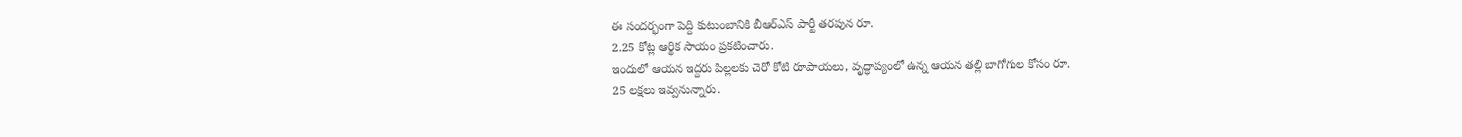ఈ సందర్భంగా పెద్ది కుటుంబానికి బీఆర్ఎస్ పార్టీ తరపున రూ.
2.25 కోట్ల ఆర్థిక సాయం ప్రకటించారు.
ఇందులో ఆయన ఇద్దరు పిల్లలకు చెరో కోటి రూపాయలు, వృద్ధాప్యంలో ఉన్న ఆయన తల్లి బాగోగుల కోసం రూ.
25 లక్షలు ఇవ్వనున్నారు.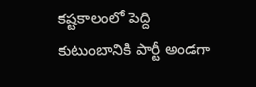కష్టకాలంలో పెద్ది కుటుంబానికి పార్టీ అండగా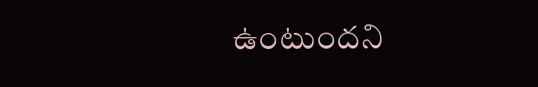ఉంటుందని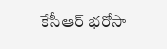కేసీఆర్ భరోసా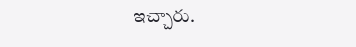ఇచ్చారు.